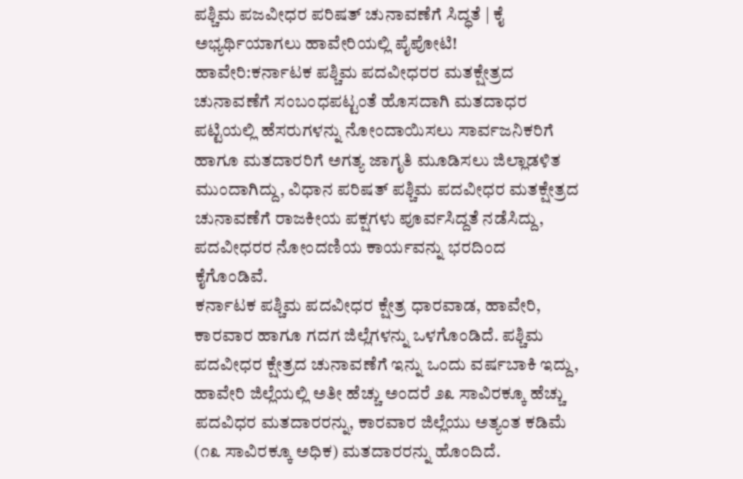ಪಶ್ಚಿಮ ಪಜವೀಧರ ಪರಿಷತ್ ಚುನಾವಣೆಗೆ ಸಿದ್ಧತೆ | ಕೈ ಅಭ್ಯರ್ಥಿಯಾಗಲು ಹಾವೇರಿಯಲ್ಲಿ ಪೈಪೋಟಿ!
ಹಾವೇರಿ:ಕರ್ನಾಟಕ ಪಶ್ಚಿಮ ಪದವೀಧರರ ಮತಕ್ಷೇತ್ರದ ಚುನಾವಣೆಗೆ ಸಂಬಂಧಪಟ್ಟಂತೆ ಹೊಸದಾಗಿ ಮತದಾಧರ ಪಟ್ಟಿಯಲ್ಲಿ ಹೆಸರುಗಳನ್ನು ನೋಂದಾಯಿಸಲು ಸಾರ್ವಜನಿಕರಿಗೆ ಹಾಗೂ ಮತದಾರರಿಗೆ ಅಗತ್ಯ ಜಾಗೃತಿ ಮೂಡಿಸಲು ಜಿಲ್ಲಾಡಳಿತ ಮುಂದಾಗಿದ್ದು, ವಿಧಾನ ಪರಿಷತ್ ಪಶ್ಚಿಮ ಪದವೀಧರ ಮತಕ್ಷೇತ್ರದ ಚುನಾವಣೆಗೆ ರಾಜಕೀಯ ಪಕ್ಷಗಳು ಪೂರ್ವಸಿದ್ದತೆ ನಡೆಸಿದ್ದು, ಪದವೀಧರರ ನೋಂದಣಿಯ ಕಾರ್ಯವನ್ನು ಭರದಿಂದ ಕೈಗೊಂಡಿವೆ.
ಕರ್ನಾಟಕ ಪಶ್ಚಿಮ ಪದವೀಧರ ಕ್ಷೇತ್ರ ಧಾರವಾಡ, ಹಾವೇರಿ, ಕಾರವಾರ ಹಾಗೂ ಗದಗ ಜಿಲ್ಲೆಗಳನ್ನು ಒಳಗೊಂಡಿದೆ. ಪಶ್ಚಿಮ ಪದವೀಧರ ಕ್ಷೇತ್ರದ ಚುನಾವಣೆಗೆ ಇನ್ನು ಒಂದು ವರ್ಷಬಾಕಿ ಇದ್ದು, ಹಾವೇರಿ ಜಿಲ್ಲೆಯಲ್ಲಿ ಅತೀ ಹೆಚ್ಚು ಅಂದರೆ ೨೩ ಸಾವಿರಕ್ಕೂ ಹೆಚ್ಚು ಪದವಿಧರ ಮತದಾರರನ್ನು, ಕಾರವಾರ ಜಿಲ್ಲೆಯು ಅತ್ಯಂತ ಕಡಿಮೆ (೧೩ ಸಾವಿರಕ್ಕೂ ಅಧಿಕ) ಮತದಾರರನ್ನು ಹೊಂದಿದೆ.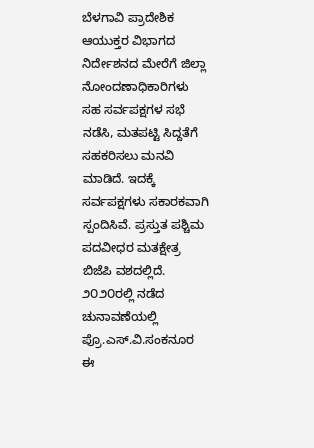ಬೆಳಗಾವಿ ಪ್ರಾದೇಶಿಕ ಆಯುಕ್ತರ ವಿಭಾಗದ ನಿರ್ದೇಶನದ ಮೇರೆಗೆ ಜಿಲ್ಲಾ ನೋಂದಣಾಧಿಕಾರಿಗಳು ಸಹ ಸರ್ವಪಕ್ಷಗಳ ಸಭೆ ನಡೆಸಿ, ಮತಪಟ್ಟಿ ಸಿದ್ದತೆಗೆ ಸಹಕರಿಸಲು ಮನವಿ ಮಾಡಿದೆ. ಇದಕ್ಕೆ ಸರ್ವಪಕ್ಷಗಳು ಸಕಾರಕವಾಗಿ ಸ್ಪಂದಿಸಿವೆ. ಪ್ರಸ್ತುತ ಪಶ್ಚಿಮ ಪದವೀಧರ ಮತಕ್ಷೇತ್ರ ಬಿಜೆಪಿ ವಶದಲ್ಲಿದೆ. ೨೦೨೦ರಲ್ಲಿ ನಡೆದ ಚುನಾವಣೆಯಲ್ಲಿ ಪ್ರೊ.ಎಸ್.ವಿ.ಸಂಕನೂರ ಈ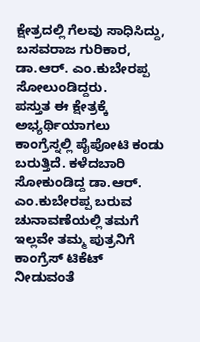ಕ್ಷೇತ್ರದಲ್ಲಿ ಗೆಲವು ಸಾಧಿಸಿದ್ದು, ಬಸವರಾಜ ಗುರಿಕಾರ, ಡಾ.ಆರ್. ಎಂ.ಕುಬೇರಪ್ಪ ಸೋಲುಂಡಿದ್ದರು.
ಪಸ್ತುತ ಈ ಕ್ಷೇತ್ರಕ್ಕೆ ಅಭ್ಯರ್ಥಿಯಾಗಲು ಕಾಂಗ್ರೆಸ್ನಲ್ಲಿ ಪೈಪೋಟಿ ಕಂಡು ಬರುತ್ತಿದೆ. ಕಳೆದಬಾರಿ ಸೋಕುಂಡಿದ್ದ ಡಾ.ಆರ್. ಎಂ.ಕುಬೇರಪ್ಪ ಬರುವ ಚುನಾವಣೆಯಲ್ಲಿ ತಮಗೆ ಇಲ್ಲವೇ ತಮ್ಮ ಪುತ್ರನಿಗೆ ಕಾಂಗ್ರೆಸ್ ಟಿಕೆಟ್ ನೀಡುವಂತೆ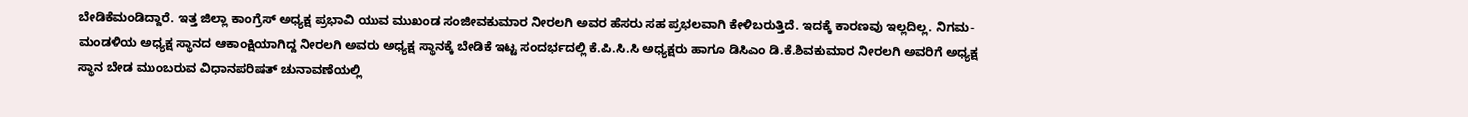ಬೇಡಿಕೆಮಂಡಿದ್ದಾರೆ. ಇತ್ತ ಜಿಲ್ಲಾ ಕಾಂಗ್ರೆಸ್ ಅಧ್ಯಕ್ಷ ಪ್ರಭಾವಿ ಯುವ ಮುಖಂಡ ಸಂಜೀವಕುಮಾರ ನೀರಲಗಿ ಅವರ ಹೆಸರು ಸಹ ಪ್ರಭಲವಾಗಿ ಕೇಳಿಬರುತ್ತಿದೆ. ಇದಕ್ಕೆ ಕಾರಣವು ಇಲ್ಲದಿಲ್ಲ. ನಿಗಮ-ಮಂಡಳಿಯ ಅಧ್ಯಕ್ಷ ಸ್ಥಾನದ ಆಕಾಂಕ್ಷಿಯಾಗಿದ್ದ ನೀರಲಗಿ ಅವರು ಅಧ್ಯಕ್ಷ ಸ್ಥಾನಕ್ಕೆ ಬೇಡಿಕೆ ಇಟ್ಟ ಸಂದರ್ಭದಲ್ಲಿ ಕೆ.ಪಿ.ಸಿ.ಸಿ ಅಧ್ಯಕ್ಷರು ಹಾಗೂ ಡಿಸಿಎಂ ಡಿ.ಕೆ.ಶಿವಕುಮಾರ ನೀರಲಗಿ ಅವರಿಗೆ ಅಧ್ಯಕ್ಷ ಸ್ಥಾನ ಬೇಡ ಮುಂಬರುವ ವಿಧಾನಪರಿಷತ್ ಚುನಾವಣೆಯಲ್ಲಿ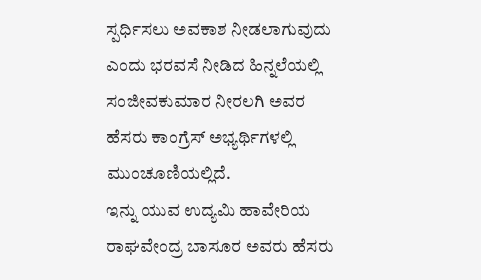ಸ್ಪರ್ಧಿಸಲು ಅವಕಾಶ ನೀಡಲಾಗುವುದು ಎಂದು ಭರವಸೆ ನೀಡಿದ ಹಿನ್ನಲೆಯಲ್ಲಿ ಸಂಜೀವಕುಮಾರ ನೀರಲಗಿ ಅವರ ಹೆಸರು ಕಾಂಗ್ರೆಸ್ ಅಭ್ಯರ್ಥಿಗಳಲ್ಲಿ ಮುಂಚೂಣಿಯಲ್ಲಿದೆ.
ಇನ್ನು ಯುವ ಉದ್ಯಮಿ ಹಾವೇರಿಯ ರಾಘವೇಂದ್ರ ಬಾಸೂರ ಅವರು ಹೆಸರು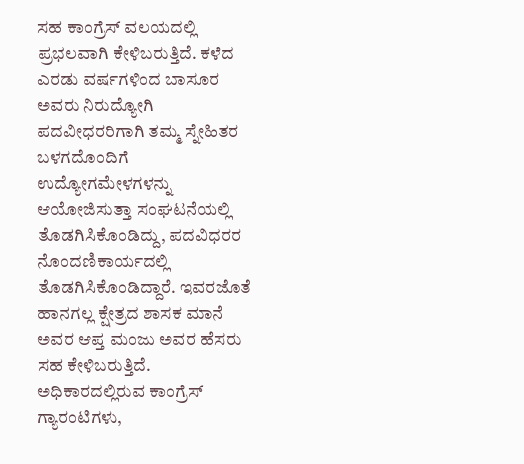ಸಹ ಕಾಂಗ್ರೆಸ್ ವಲಯದಲ್ಲಿ ಪ್ರಭಲವಾಗಿ ಕೇಳಿಬರುತ್ತಿದೆ. ಕಳೆದ ಎರಡು ವರ್ಷಗಳಿಂದ ಬಾಸೂರ ಅವರು ನಿರುದ್ಯೋಗಿ ಪದವೀಧರರಿಗಾಗಿ ತಮ್ಮ ಸ್ನೇಹಿತರ ಬಳಗದೊಂದಿಗೆ ಉದ್ಯೋಗಮೇಳಗಳನ್ನು ಆಯೋಜಿಸುತ್ತಾ ಸಂಘಟನೆಯಲ್ಲಿ ತೊಡಗಿಸಿಕೊಂಡಿದ್ದು, ಪದವಿಧರರ ನೊಂದಣಿಕಾರ್ಯದಲ್ಲಿ ತೊಡಗಿಸಿಕೊಂಡಿದ್ದಾರೆ. ಇವರಜೊತೆ ಹಾನಗಲ್ಲ ಕ್ಷೇತ್ರದ ಶಾಸಕ ಮಾನೆ ಅವರ ಆಪ್ತ ಮಂಜು ಅವರ ಹೆಸರು ಸಹ ಕೇಳಿಬರುತ್ತಿದೆ.
ಅಧಿಕಾರದಲ್ಲಿರುವ ಕಾಂಗ್ರೆಸ್ ಗ್ಯಾರಂಟಿಗಳು,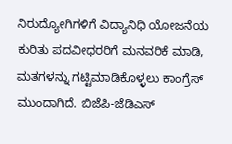ನಿರುದ್ಯೋಗಿಗಳಿಗೆ ವಿದ್ಯಾನಿಧಿ ಯೋಜನೆಯ ಕುರಿತು ಪದವೀಧರರಿಗೆ ಮನವರಿಕೆ ಮಾಡಿ, ಮತಗಳನ್ನು ಗಟ್ಟಿಮಾಡಿಕೊಳ್ಳಲು ಕಾಂಗ್ರೆಸ್ ಮುಂದಾಗಿದೆ. ಬಿಜೆಪಿ-ಜೆಡಿಎಸ್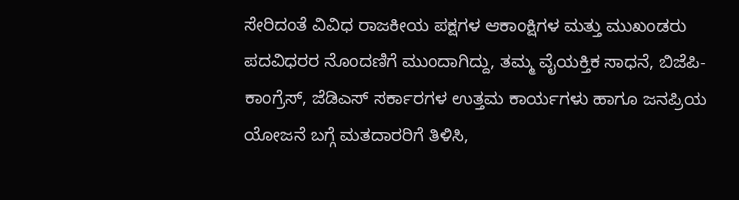ಸೇರಿದಂತೆ ವಿವಿಧ ರಾಜಕೀಯ ಪಕ್ಷಗಳ ಆಕಾಂಕ್ಷಿಗಳ ಮತ್ತು ಮುಖಂಡರು ಪದವಿಧರರ ನೊಂದಣಿಗೆ ಮುಂದಾಗಿದ್ದು, ತಮ್ಮ ವೈಯಕ್ತಿಕ ಸಾಧನೆ, ಬಿಜೆಪಿ-ಕಾಂಗ್ರೆಸ್, ಜೆಡಿಎಸ್ ಸರ್ಕಾರಗಳ ಉತ್ತಮ ಕಾರ್ಯಗಳು ಹಾಗೂ ಜನಪ್ರಿಯ ಯೋಜನೆ ಬಗ್ಗೆ ಮತದಾರರಿಗೆ ತಿಳಿಸಿ,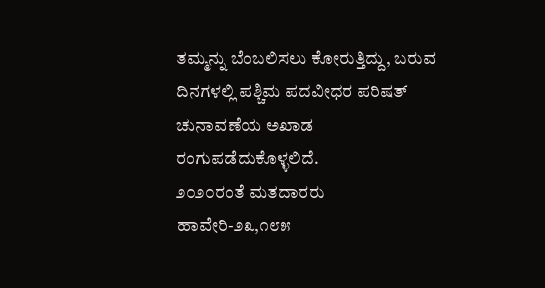ತಮ್ಮನ್ನು ಬೆಂಬಲಿಸಲು ಕೋರುತ್ತಿದ್ದು, ಬರುವ ದಿನಗಳಲ್ಲಿ ಪಶ್ಚಿಮ ಪದವೀಧರ ಪರಿಷತ್ ಚುನಾವಣೆಯ ಅಖಾಡ ರಂಗುಪಡೆದುಕೊಳ್ಳಲಿದೆ.
೨೦೨೦ರಂತೆ ಮತದಾರರು
ಹಾವೇರಿ-೨೩,೧೮೫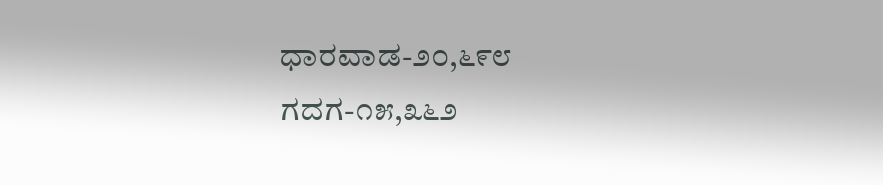ಧಾರವಾಡ-೨೦,೬೯೮
ಗದಗ-೧೫,೩೬೨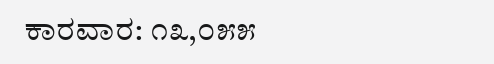ಕಾರವಾರ: ೧೩,೦೫೫